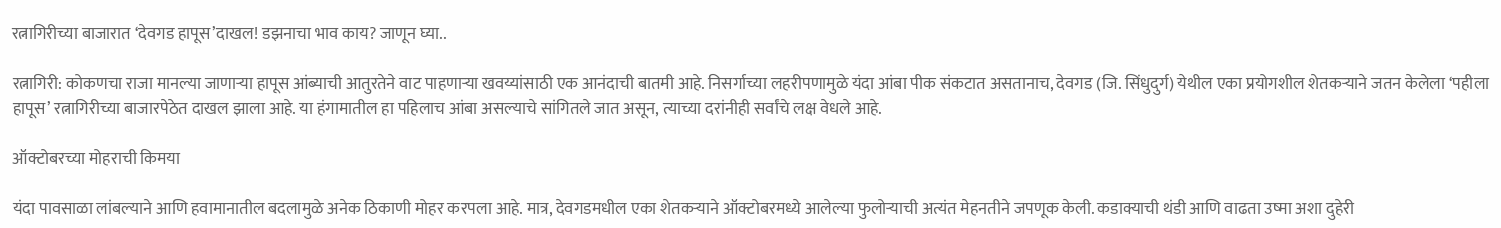रत्नागिरीच्या बाजारात ‘देवगड हापूस’दाखल! डझनाचा भाव काय? जाणून घ्या..

रत्नागिरी: कोकणचा राजा मानल्या जाणाऱ्या हापूस आंब्याची आतुरतेने वाट पाहणाऱ्या खवय्यांसाठी एक आनंदाची बातमी आहे. निसर्गाच्या लहरीपणामुळे यंदा आंबा पीक संकटात असतानाच, देवगड (जि. सिंधुदुर्ग) येथील एका प्रयोगशील शेतकऱ्याने जतन केलेला ‘पहीला हापूस’ रत्नागिरीच्या बाजारपेठेत दाखल झाला आहे. या हंगामातील हा पहिलाच आंबा असल्याचे सांगितले जात असून, त्याच्या दरांनीही सर्वांचे लक्ष वेधले आहे.

ऑक्टोबरच्या मोहराची किमया

यंदा पावसाळा लांबल्याने आणि हवामानातील बदलामुळे अनेक ठिकाणी मोहर करपला आहे. मात्र, देवगडमधील एका शेतकऱ्याने ऑक्टोबरमध्ये आलेल्या फुलोऱ्याची अत्यंत मेहनतीने जपणूक केली. कडाक्याची थंडी आणि वाढता उष्मा अशा दुहेरी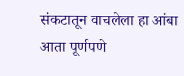संकटातून वाचलेला हा आंबा आता पूर्णपणे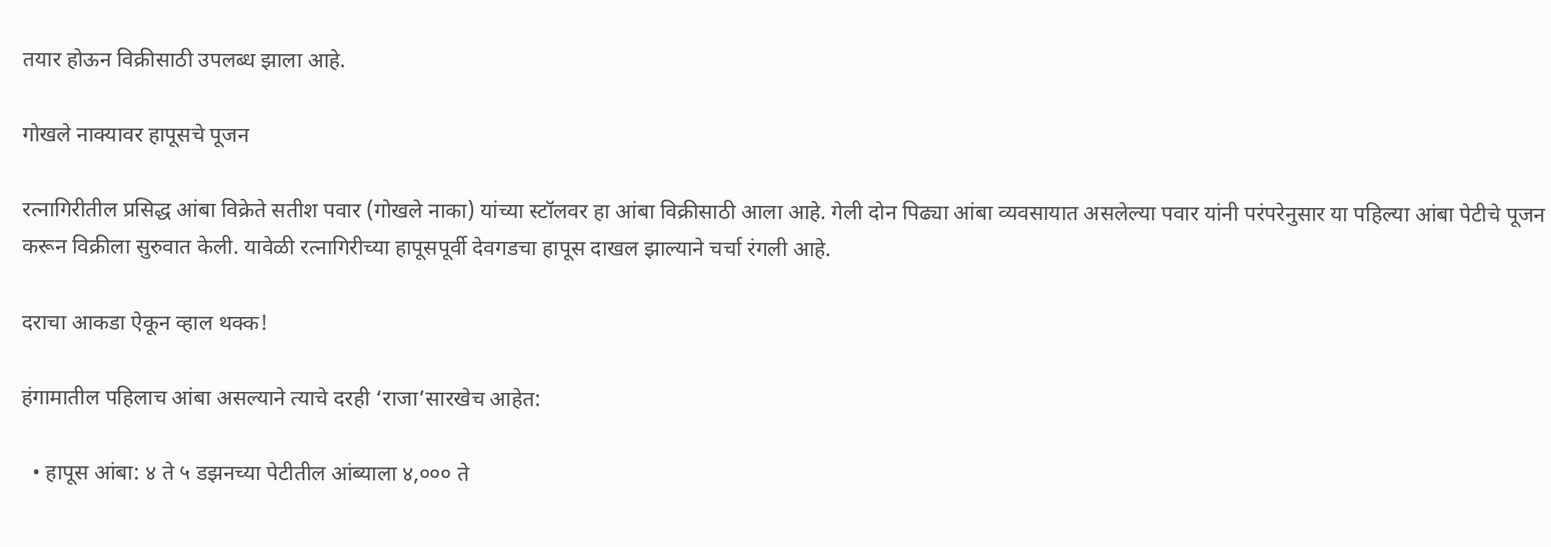तयार होऊन विक्रीसाठी उपलब्ध झाला आहे.

गोखले नाक्यावर हापूसचे पूजन

रत्नागिरीतील प्रसिद्ध आंबा विक्रेते सतीश पवार (गोखले नाका) यांच्या स्टॉलवर हा आंबा विक्रीसाठी आला आहे. गेली दोन पिढ्या आंबा व्यवसायात असलेल्या पवार यांनी परंपरेनुसार या पहिल्या आंबा पेटीचे पूजन करून विक्रीला सुरुवात केली. यावेळी रत्नागिरीच्या हापूसपूर्वी देवगडचा हापूस दाखल झाल्याने चर्चा रंगली आहे.

दराचा आकडा ऐकून व्हाल थक्क!

हंगामातील पहिलाच आंबा असल्याने त्याचे दरही ‘राजा’सारखेच आहेत:

  • हापूस आंबा: ४ ते ५ डझनच्या पेटीतील आंब्याला ४,००० ते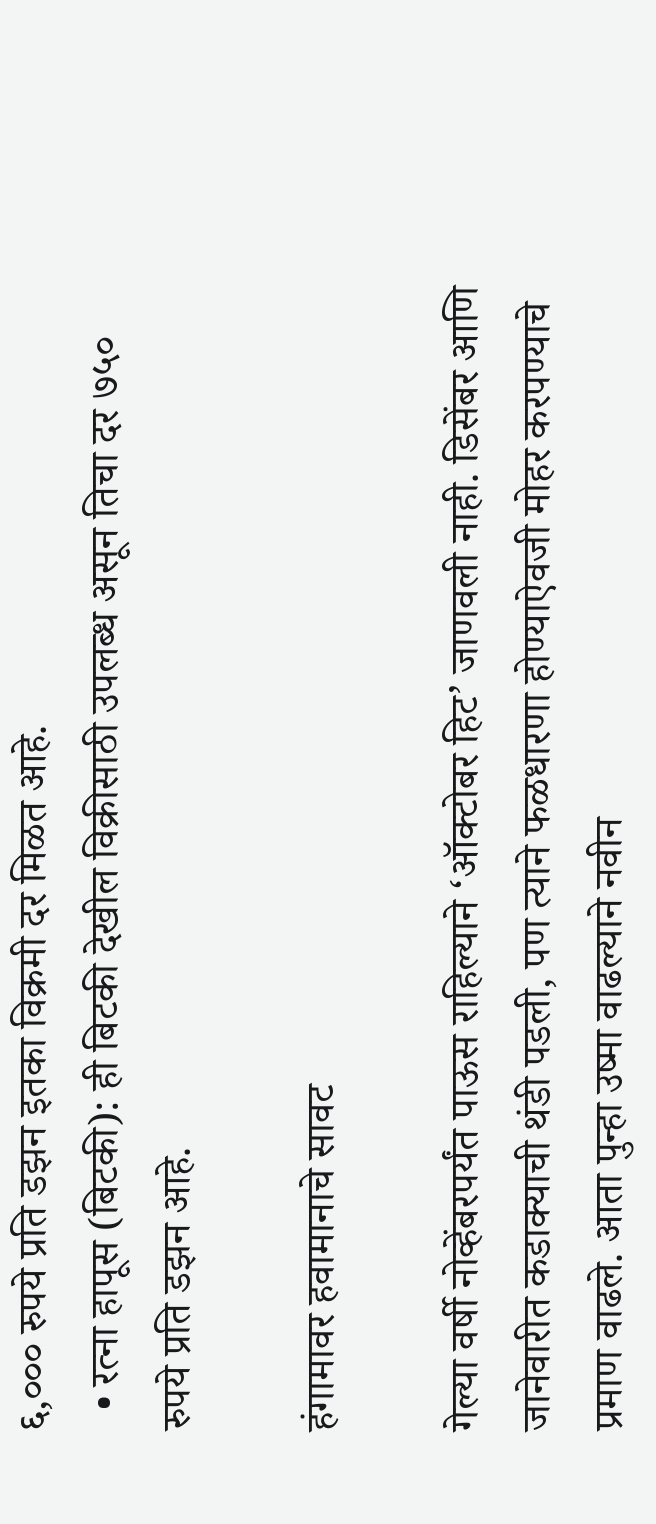६,००० रुपये प्रति डझन इतका विक्रमी दर मिळत आहे.
  • रत्ना हापूस (बिटकी): ही बिटकी देखील विक्रीसाठी उपलब्ध असून तिचा दर ७५० रुपये प्रति डझन आहे.

हंगामावर हवामानाचे सावट

गेल्या वर्षी नोव्हेंबरपर्यंत पाऊस राहिल्याने ‘ऑक्टोबर हिट’ जाणवली नाही. डिसेंबर आणि जानेवारीत कडाक्याची थंडी पडली, पण त्याने फळधारणा होण्याऐवजी मोहर करपण्याचे प्रमाण वाढले. आता पुन्हा उष्मा वाढल्याने नवीन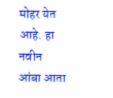मोहर येत आहे. हा नवीन आंबा आता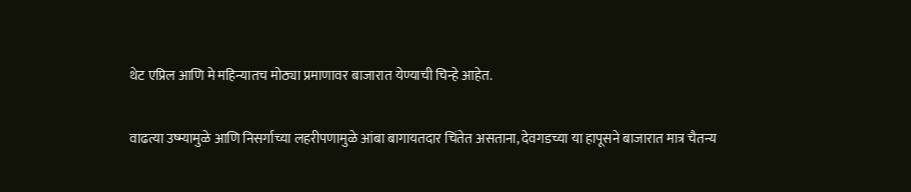थेट एप्रिल आणि मे महिन्यातच मोठ्या प्रमाणावर बाजारात येण्याची चिन्हे आहेत.

वाढत्या उष्म्यामुळे आणि निसर्गाच्या लहरीपणामुळे आंबा बागायतदार चिंतेत असताना, देवगडच्या या हापूसने बाजारात मात्र चैतन्य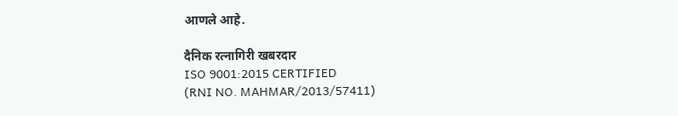आणले आहे.

दैनिक रत्नागिरी खबरदार
ISO 9001:2015 CERTIFIED
(RNI NO. MAHMAR/2013/57411)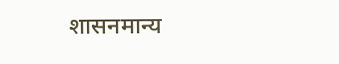शासनमान्य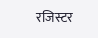रजिस्टर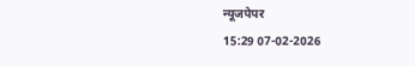न्यूजपेपर
15:29 07-02-2026